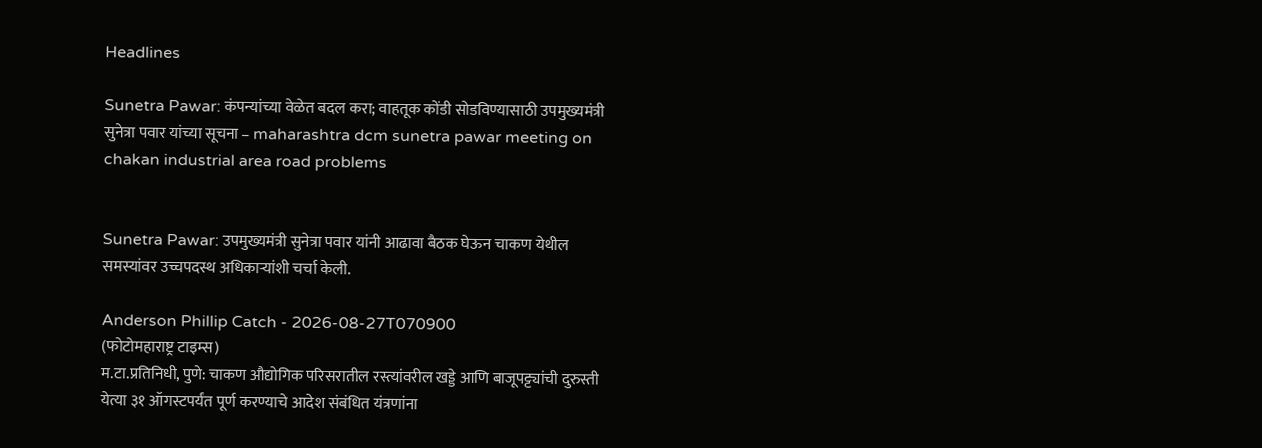Headlines

Sunetra Pawar: कंपन्यांच्या वेळेत बदल करा; वाहतूक कोंडी सोडविण्यासाठी उपमुख्यमंत्री सुनेत्रा पवार यांच्या सूचना – maharashtra dcm sunetra pawar meeting on chakan industrial area road problems


Sunetra Pawar: उपमुख्यमंत्री सुनेत्रा पवार यांनी आढावा बैठक घेऊन चाकण येथील समस्यांवर उच्चपदस्थ अधिकाऱ्यांशी चर्चा केली.

Anderson Phillip Catch - 2026-08-27T070900
(फोटोमहाराष्ट्र टाइम्स)
म.टा.प्रतिनिधी, पुणे: चाकण औद्योगिक परिसरातील रस्त्यांवरील खड्डे आणि बाजूपट्ट्यांची दुरुस्ती येत्या ३१ ऑगस्टपर्यंत पूर्ण करण्याचे आदेश संबंधित यंत्रणांना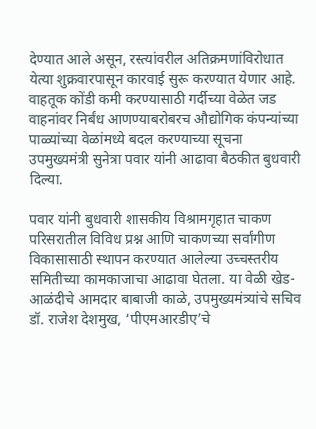देण्यात आले असून, रस्त्यांवरील अतिक्रमणांविरोधात येत्या शुक्रवारपासून कारवाई सुरू करण्यात येणार आहे. वाहतूक कोंडी कमी करण्यासाठी गर्दीच्या वेळेत जड वाहनांवर निर्बंध आणण्याबरोबरच औद्योगिक कंपन्यांच्या पाळ्यांच्या वेळांमध्ये बदल करण्याच्या सूचना उपमुख्यमंत्री सुनेत्रा पवार यांनी आढावा बैठकीत बुधवारी दिल्या.

पवार यांनी बुधवारी शासकीय विश्रामगृहात चाकण परिसरातील विविध प्रश्न आणि चाकणच्या सर्वांगीण विकासासाठी स्थापन करण्यात आलेल्या उच्चस्तरीय समितीच्या कामकाजाचा आढावा घेतला. या वेळी खेड-आळंदीचे आमदार बाबाजी काळे, उपमुख्यमंत्र्यांचे सचिव डॉ. राजेश देशमुख, ‘पीएमआरडीए’चे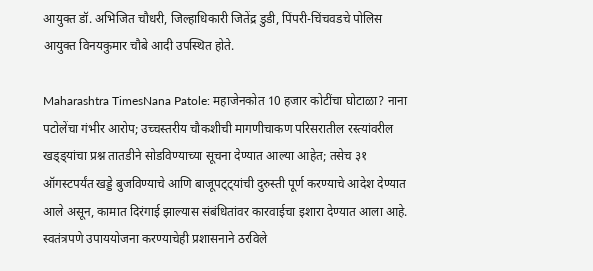आयुक्त डॉ. अभिजित चौधरी, जिल्हाधिकारी जितेंद्र डुडी, पिंपरी-चिंचवडचे पोलिस आयुक्त विनयकुमार चौबे आदी उपस्थित होते.

Maharashtra TimesNana Patole: महाजेनकोत 10 हजार कोटींचा घोटाळा? नाना पटोलेंचा गंभीर आरोप; उच्चस्तरीय चौकशीची मागणीचाकण परिसरातील रस्त्यांवरील खड्ड्यांचा प्रश्न तातडीने सोडविण्याच्या सूचना देण्यात आल्या आहेत; तसेच ३१ ऑगस्टपर्यंत खड्डे बुजविण्याचे आणि बाजूपट्ट्यांची दुरुस्ती पूर्ण करण्याचे आदेश देण्यात आले असून, कामात दिरंगाई झाल्यास संबंधितांवर कारवाईचा इशारा देण्यात आला आहे. स्वतंत्रपणे उपाययोजना करण्याचेही प्रशासनाने ठरविले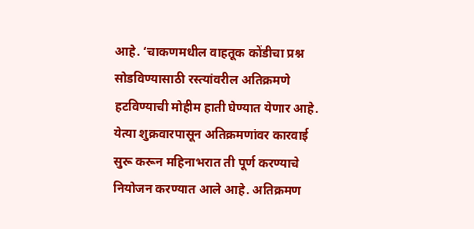आहे. ‘चाकणमधील वाहतूक कोंडीचा प्रश्न सोडविण्यासाठी रस्त्यांवरील अतिक्रमणे हटविण्याची मोहीम हाती घेण्यात येणार आहे. येत्या शुक्रवारपासून अतिक्रमणांवर कारवाई सुरू करून महिनाभरात ती पूर्ण करण्याचे नियोजन करण्यात आले आहे. अतिक्रमण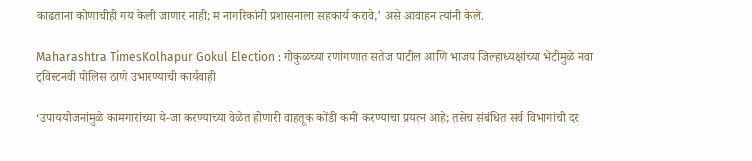काढताना कोणाचीही गय केली जाणार नाही; म नागरिकांनी प्रशासनाला सहकार्य करावे,’ असे आवाहन त्यांनी केले.

Maharashtra TimesKolhapur Gokul Election : गोकुळच्या रणांगणात सतेज पाटील आणि भाजप जिल्हाध्यक्षांच्या भेटीमुळे नवा ट्विस्टनवी पोलिस ठाणे उभारण्याची कार्यवाही

‘उपाययोजनांमुळे कामगारांच्या ये-जा करण्याच्या वेळेत होणारी वाहतूक कोंडी कमी करण्याचा प्रयत्न आहे; तसेच संबंधित सर्व विभागांची दर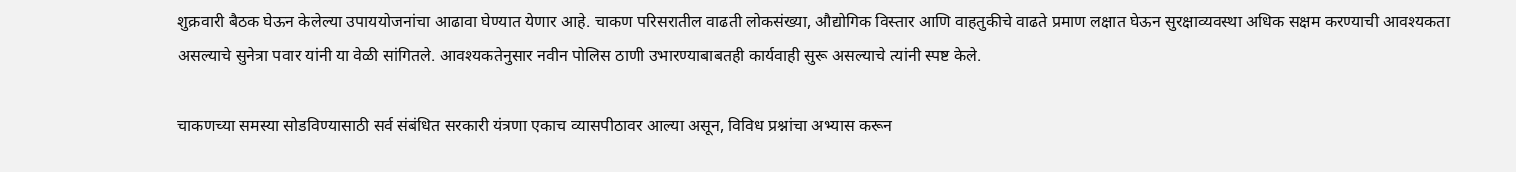शुक्रवारी बैठक घेऊन केलेल्या उपाययोजनांचा आढावा घेण्यात येणार आहे. चाकण परिसरातील वाढती लोकसंख्या, औद्योगिक विस्तार आणि वाहतुकीचे वाढते प्रमाण लक्षात घेऊन सुरक्षाव्यवस्था अधिक सक्षम करण्याची आवश्यकता असल्याचे सुनेत्रा पवार यांनी या वेळी सांगितले. आवश्यकतेनुसार नवीन पोलिस ठाणी उभारण्याबाबतही कार्यवाही सुरू असल्याचे त्यांनी स्पष्ट केले.

चाकणच्या समस्या सोडविण्यासाठी सर्व संबंधित सरकारी यंत्रणा एकाच व्यासपीठावर आल्या असून, विविध प्रश्नांचा अभ्यास करून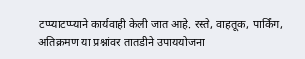टप्प्याटप्प्याने कार्यवाही केली जात आहे. रस्ते, वाहतूक, पार्किंग, अतिक्रमण या प्रश्नांवर तातडीने उपाययोजना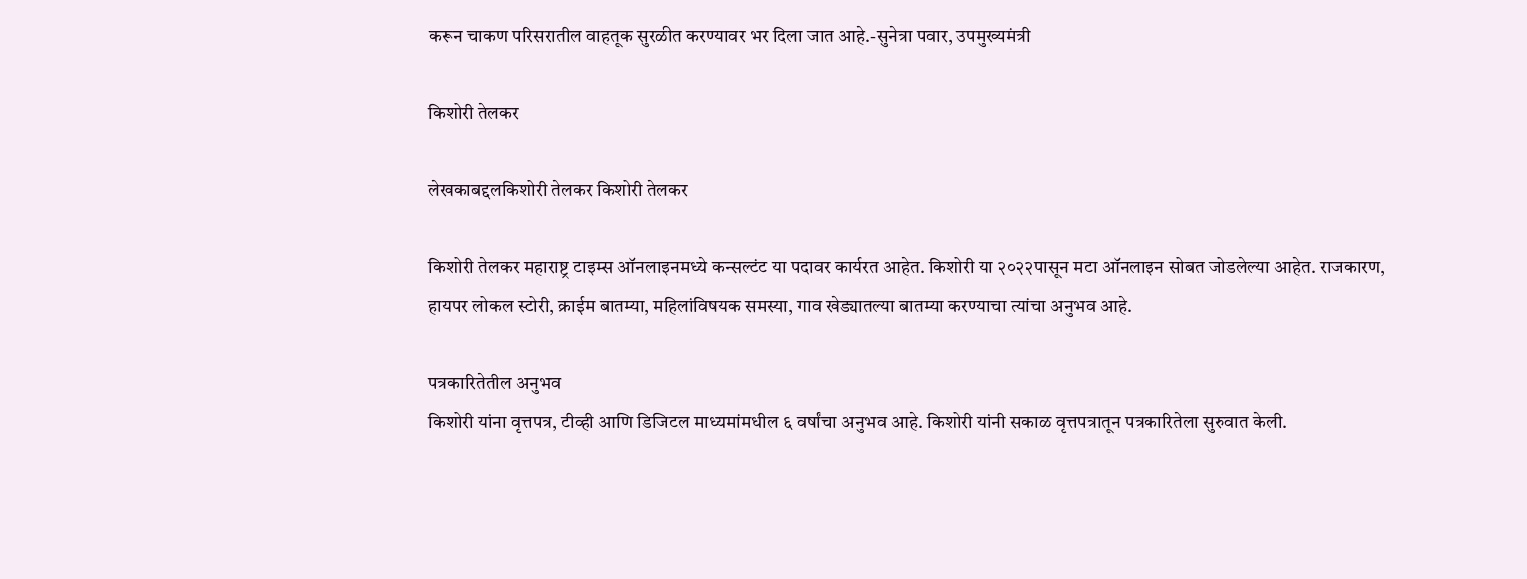करून चाकण परिसरातील वाहतूक सुरळीत करण्यावर भर दिला जात आहे.-सुनेत्रा पवार, उपमुख्यमंत्री

किशोरी तेलकर

लेखकाबद्दलकिशोरी तेलकर किशोरी तेलकर

किशोरी तेलकर महाराष्ट्र टाइम्स ऑनलाइनमध्ये कन्सल्टंट या पदावर कार्यरत आहेत. किशोरी या २०२२पासून मटा ऑनलाइन सोबत जोडलेल्या आहेत. राजकारण, हायपर लोकल स्टोरी, क्राईम बातम्या, महिलांविषयक समस्या, गाव खेड्यातल्या बातम्या करण्याचा त्यांचा अनुभव आहे.

पत्रकारितेतील अनुभव
किशोरी यांना वृत्तपत्र, टीव्ही आणि डिजिटल माध्यमांमधील ६ वर्षांचा अनुभव आहे. किशोरी यांनी सकाळ वृत्तपत्रातून पत्रकारितेला सुरुवात केली.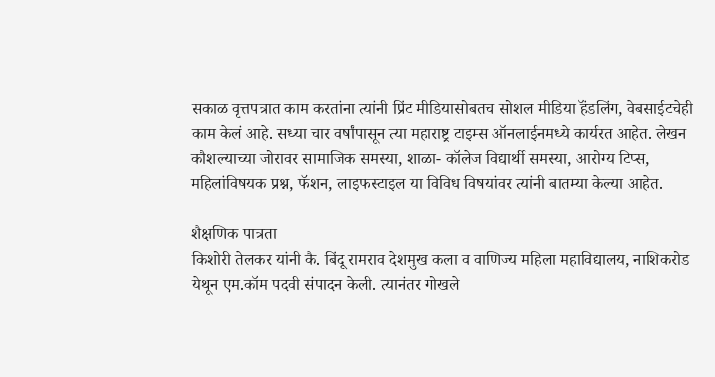सकाळ वृत्तपत्रात काम करतांना त्यांनी प्रिंट मीडियासोबतच सोशल मीडिया हॅंडलिंग, वेबसाईटचेही काम केलं आहे. सध्या चार वर्षांपासून त्या महाराष्ट्र टाइम्स ऑनलाईनमध्ये कार्यरत आहेत. लेखन कौशल्याच्या जोरावर सामाजिक समस्या, शाळा- कॉलेज विद्यार्थी समस्या, आरोग्य टिप्स, महिलांविषयक प्रश्न, फॅशन, लाइफस्टाइल या विविध विषयांवर त्यांनी बातम्या केल्या आहेत.

शैक्षणिक पात्रता
किशोरी तेलकर यांनी कै. बिंदू रामराव देशमुख कला व वाणिज्य महिला महाविद्यालय, नाशिकरोड येथून एम.कॉम पदवी संपादन केली. त्यानंतर गोखले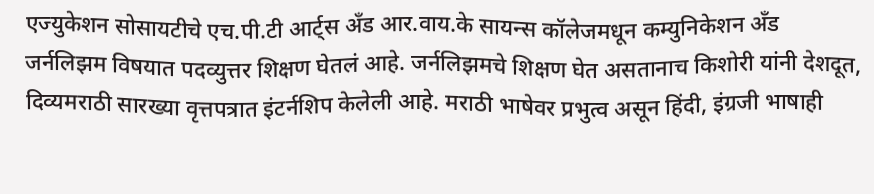एज्युकेशन सोसायटीचे एच.पी.टी आर्ट्स अँड आर.वाय.के सायन्स कॉलेजमधून कम्युनिकेशन अँड जर्नलिझम विषयात पदव्युत्तर शिक्षण घेतलं आहे. जर्नलिझमचे शिक्षण घेत असतानाच किशोरी यांनी देशदूत, दिव्यमराठी सारख्या वृत्तपत्रात इंटर्नशिप केलेली आहे. मराठी भाषेवर प्रभुत्व असून हिंदी, इंग्रजी भाषाही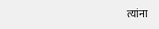त्यांना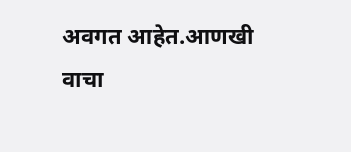अवगत आहेत.आणखी वाचा